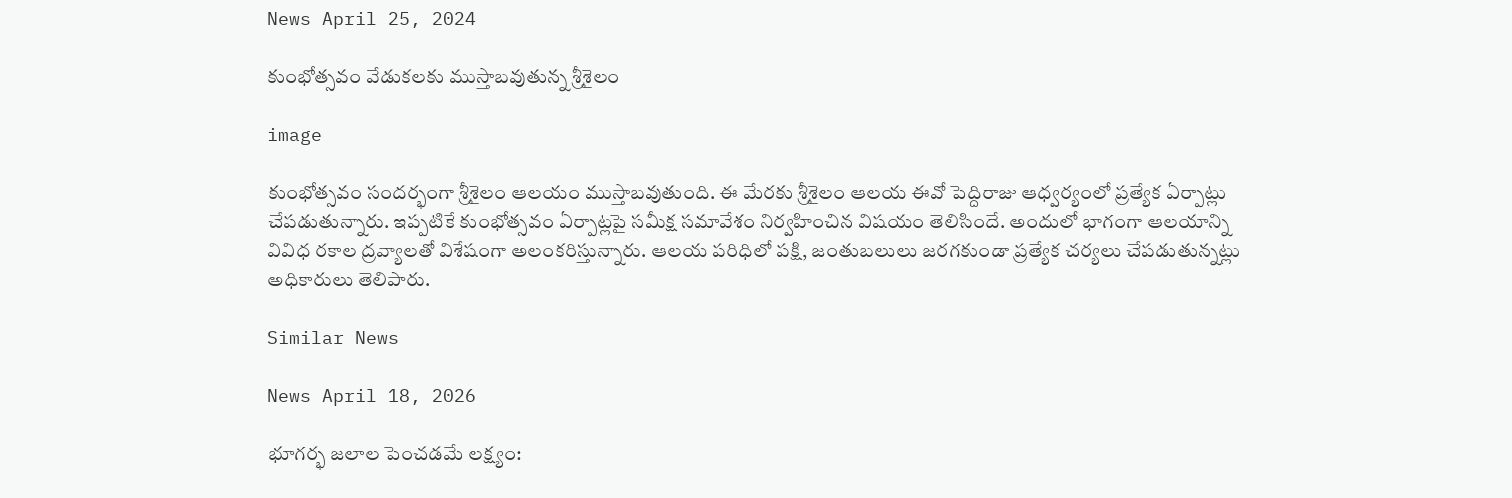News April 25, 2024

కుంభోత్సవం వేడుకలకు ముస్తాబవుతున్న శ్రీశైలం

image

కుంభోత్సవం సందర్భంగా శ్రీశైలం ఆలయం ముస్తాబవుతుంది. ఈ మేరకు శ్రీశైలం ఆలయ ఈవో పెద్దిరాజు ఆధ్వర్యంలో ప్రత్యేక ఏర్పాట్లు చేపడుతున్నారు. ఇప్పటికే కుంభోత్సవం ఏర్పాట్లపై సమీక్ష సమావేశం నిర్వహించిన విషయం తెలిసిందే. అందులో భాగంగా ఆలయాన్ని వివిధ రకాల ద్రవ్యాలతో విశేషంగా అలంకరిస్తున్నారు. ఆలయ పరిధిలో పక్షి, జంతుబలులు జరగకుండా ప్రత్యేక చర్యలు చేపడుతున్నట్లు అధికారులు తెలిపారు.

Similar News

News April 18, 2026

భూగర్భ జలాల పెంచడమే లక్ష్యం: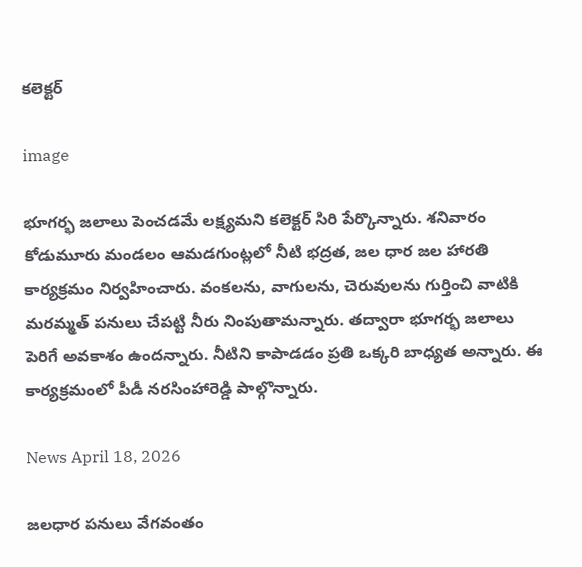కలెక్టర్

image

భూగర్భ జలాలు పెంచడమే లక్ష్యమని కలెక్టర్ సిరి పేర్కొన్నారు. శనివారం కోడుమూరు మండలం ఆమడగుంట్లలో నీటి భద్రత, జల ధార జల హారతి కార్యక్రమం నిర్వహించారు. వంకలను, వాగులను, చెరువులను గుర్తించి వాటికి మరమ్మత్ పనులు చేపట్టి నీరు నింపుతామన్నారు. తద్వారా భూగర్భ జలాలు పెరిగే అవకాశం ఉందన్నారు. నీటిని కాపాడడం ప్రతి ఒక్కరి బాధ్యత అన్నారు. ఈ కార్యక్రమంలో పీడీ నరసింహారెడ్డి పాల్గొన్నారు.

News April 18, 2026

జలధార పనులు వేగవంతం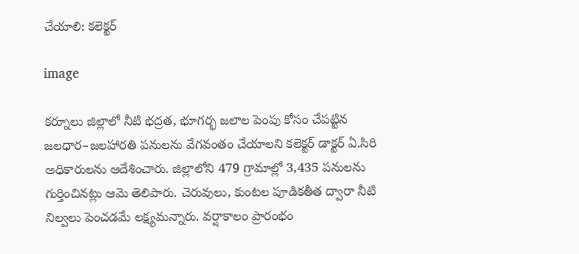చేయాలి: కలెక్టర్

image

కర్నూలు జిల్లాలో నీటి భద్రత, భూగర్భ జలాల పెంపు కోసం చేపట్టిన జలధార–జలహారతి పనులను వేగవంతం చేయాలని కలెక్టర్ డాక్టర్ ఏ.సిరి అధికారులను ఆదేశించారు. జిల్లాలోని 479 గ్రామాల్లో 3,435 పనులను గుర్తించినట్లు ఆమె తెలిపారు. చెరువులు, కుంటల పూడికతీత ద్వారా నీటి నిల్వలు పెంచడమే లక్ష్యమన్నారు. వర్షాకాలం ప్రారంభం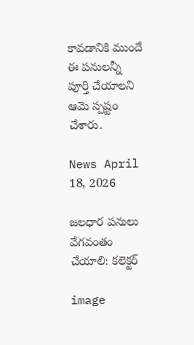కావడానికి ముందే ఈ పనులన్నీ పూర్తి చేయాలని ఆమె స్పష్టం చేశారు.

News April 18, 2026

జలధార పనులు వేగవంతం చేయాలి: కలెక్టర్

image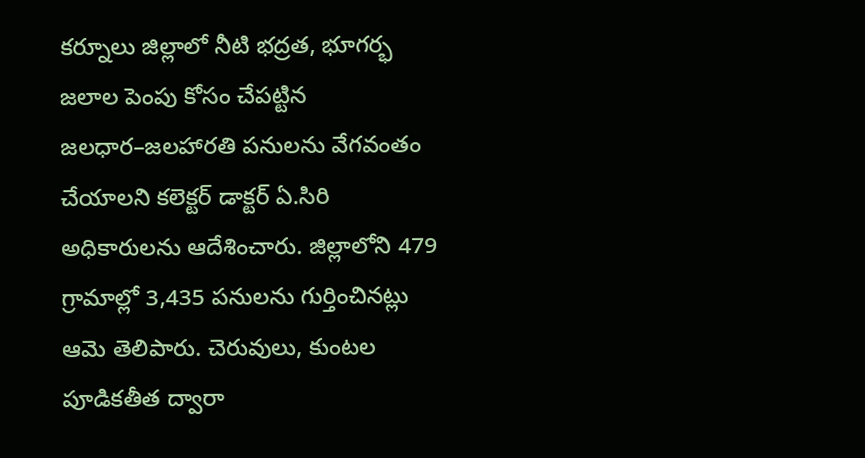కర్నూలు జిల్లాలో నీటి భద్రత, భూగర్భ జలాల పెంపు కోసం చేపట్టిన జలధార–జలహారతి పనులను వేగవంతం చేయాలని కలెక్టర్ డాక్టర్ ఏ.సిరి అధికారులను ఆదేశించారు. జిల్లాలోని 479 గ్రామాల్లో 3,435 పనులను గుర్తించినట్లు ఆమె తెలిపారు. చెరువులు, కుంటల పూడికతీత ద్వారా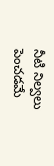నీటి నిల్వలు పెంచడమే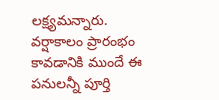లక్ష్యమన్నారు. వర్షాకాలం ప్రారంభం కావడానికి ముందే ఈ పనులన్నీ పూర్తి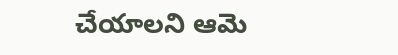చేయాలని ఆమె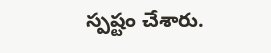స్పష్టం చేశారు.